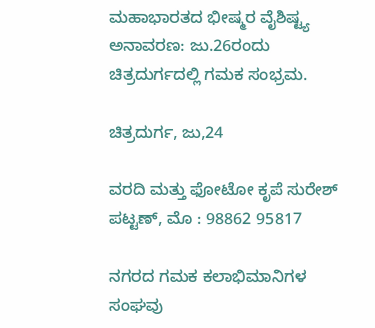ಮಹಾಭಾರತದ ಭೀಷ್ಮರ ವೈಶಿಷ್ಟ್ಯ ಅನಾವರಣ: ಜು.26ರಂದು ಚಿತ್ರದುರ್ಗದಲ್ಲಿ ಗಮಕ ಸಂಭ್ರಮ.

ಚಿತ್ರದುರ್ಗ, ಜು,24

ವರದಿ ಮತ್ತು ಫೋಟೋ ಕೃಪೆ ಸುರೇಶ್ ಪಟ್ಟಣ್, ಮೊ : 98862 95817

ನಗರದ ಗಮಕ ಕಲಾಭಿಮಾನಿಗಳ ಸಂಘವು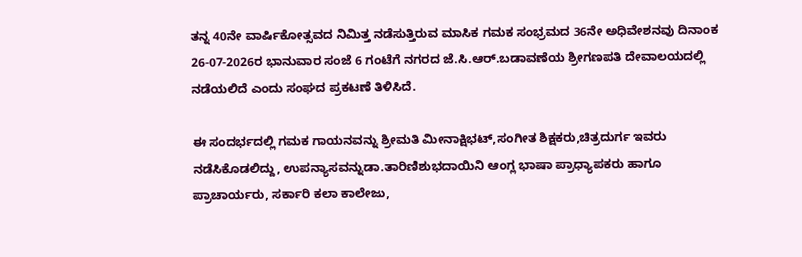ತನ್ನ 40ನೇ ವಾರ್ಷಿಕೋತ್ಸವದ ನಿಮಿತ್ತ ನಡೆಸುತ್ತಿರುವ ಮಾಸಿಕ ಗಮಕ ಸಂಭ್ರಮದ 36ನೇ ಅಧಿವೇಶನವು ದಿನಾಂಕ 26-07-2026ರ ಭಾನುವಾರ ಸಂಜೆ 6 ಗಂಟೆಗೆ ನಗರದ ಜೆ.ಸಿ.ಆರ್.ಬಡಾವಣೆಯ ಶ್ರೀಗಣಪತಿ ದೇವಾಲಯದಲ್ಲಿ ನಡೆಯಲಿದೆ ಎಂದು ಸಂಘದ ಪ್ರಕಟಣೆ ತಿಳಿಸಿದೆ.

ಈ ಸಂದರ್ಭದಲ್ಲಿ ಗಮಕ ಗಾಯನವನ್ನು ಶ್ರೀಮತಿ ಮೀನಾಕ್ಷಿಭಟ್,ಸಂಗೀತ ಶಿಕ್ಷಕರು,ಚಿತ್ರದುರ್ಗ ಇವರು ನಡೆಸಿಕೊಡಲಿದ್ದು, ಉಪನ್ಯಾಸವನ್ನುಡಾ.ತಾರಿಣಿಶುಭದಾಯಿನಿ ಆಂಗ್ಲ ಭಾಷಾ ಪ್ರಾಧ್ಯಾಪಕರು ಹಾಗೂ ಪ್ರಾಚಾರ್ಯರು, ಸರ್ಕಾರಿ ಕಲಾ ಕಾಲೇಜು,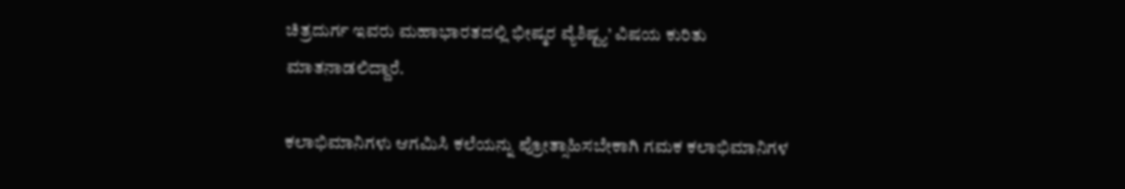ಚಿತ್ರದುರ್ಗ ಇವರು ಮಹಾಭಾರತದಲ್ಲಿ ಭೀಷ್ಮರ ವ್ಯೆಶಿಷ್ಟ್ಯ’ ವಿಷಯ ಕುರಿತು ಮಾತನಾಡಲಿದ್ದಾರೆ.

ಕಲಾಭಿಮಾನಿಗಳು ಆಗಮಿಸಿ ಕಲೆಯನ್ನು ಪ್ರೋತ್ಸಾಹಿಸಬೇಕಾಗಿ ಗಮಕ ಕಲಾಭಿಮಾನಿಗಳ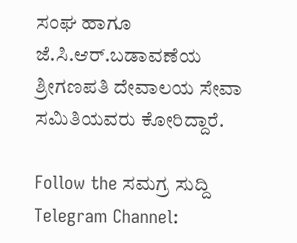ಸಂಘ ಹಾಗೂ ಜೆ.ಸಿ.ಆರ್.ಬಡಾವಣೆಯ ಶ್ರೀಗಣಪತಿ ದೇವಾಲಯ ಸೇವಾ ಸಮಿತಿಯವರು ಕೋರಿದ್ದಾರೆ.

Follow the ಸಮಗ್ರ ಸುದ್ದಿ Telegram Channel: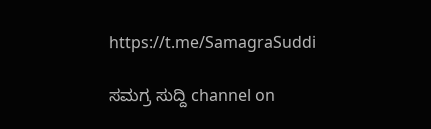https://t.me/SamagraSuddi

ಸಮಗ್ರ ಸುದ್ದಿ channel on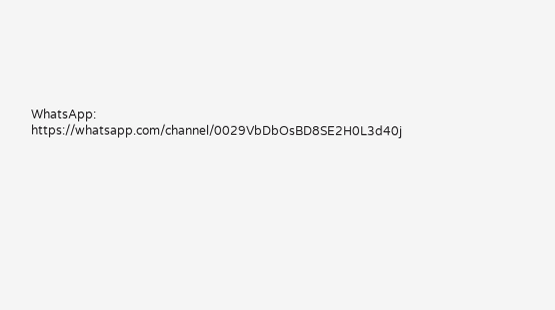WhatsApp: https://whatsapp.com/channel/0029VbDbOsBD8SE2H0L3d40j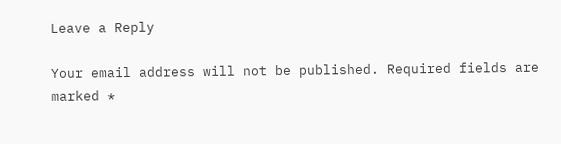Leave a Reply

Your email address will not be published. Required fields are marked *